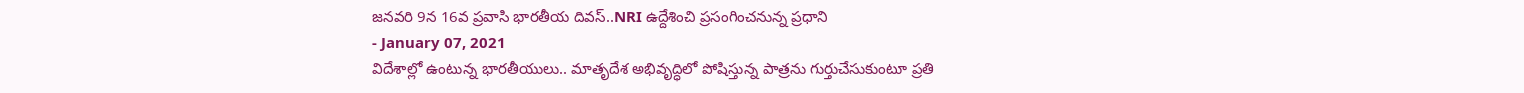జనవరి 9న 16వ ప్రవాసి భారతీయ దివస్..NRI ఉద్దేశించి ప్రసంగించనున్న ప్రధాని
- January 07, 2021
విదేశాల్లో ఉంటున్న భారతీయులు.. మాతృదేశ అభివృద్ధిలో పోషిస్తున్న పాత్రను గుర్తుచేసుకుంటూ ప్రతి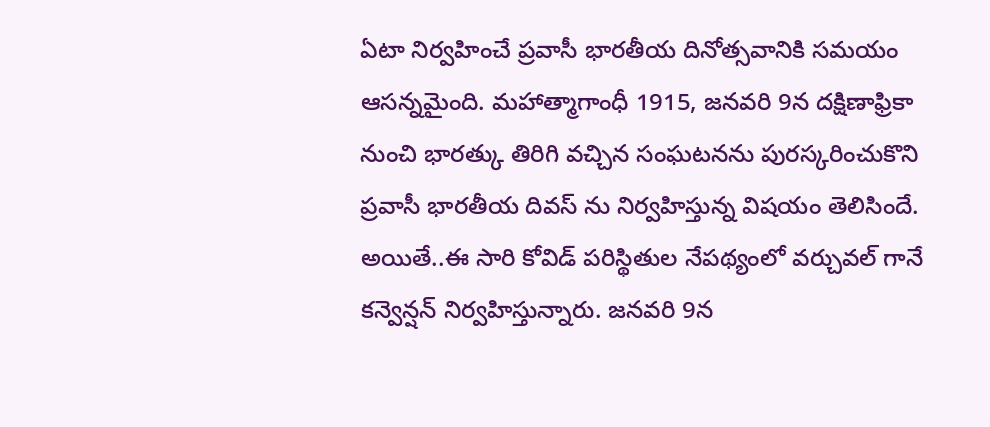ఏటా నిర్వహించే ప్రవాసీ భారతీయ దినోత్సవానికి సమయం ఆసన్నమైంది. మహాత్మాగాంధీ 1915, జనవరి 9న దక్షిణాఫ్రికా నుంచి భారత్కు తిరిగి వచ్చిన సంఘటనను పురస్కరించుకొని ప్రవాసీ భారతీయ దివస్ ను నిర్వహిస్తున్న విషయం తెలిసిందే. అయితే..ఈ సారి కోవిడ్ పరిస్థితుల నేపథ్యంలో వర్చువల్ గానే కన్వెన్షన్ నిర్వహిస్తున్నారు. జనవరి 9న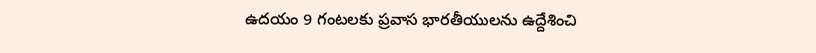ఉదయం 9 గంటలకు ప్రవాస భారతీయులను ఉద్దేశించి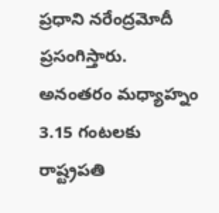ప్రధాని నరేంద్రమోదీ ప్రసంగిస్తారు. అనంతరం మధ్యాహ్నం 3.15 గంటలకు రాష్ట్రపతి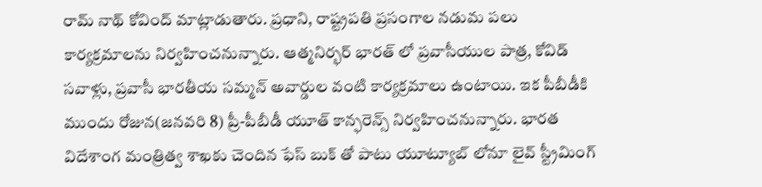రామ్ నాథ్ కోవింద్ మాట్లాడుతారు. ప్రధాని, రాష్ట్రపతి ప్రసంగాల నడుమ పలు కార్యక్రమాలను నిర్వహించనున్నారు. ఆత్మనిర్భర్ భారత్ లో ప్రవాసీయుల పాత్ర, కోవిడ్ సవాళ్లు, ప్రవాసీ భారతీయ సమ్మన్ అవార్డుల వంటి కార్యక్రమాలు ఉంటాయి. ఇక పీబీడీకి ముందు రోజున(జనవరి 8) ప్రీ-పీబీడీ యూత్ కాన్ఫరెన్స్ నిర్వహించనున్నారు. భారత విదేశాంగ మంత్రిత్వ శాఖకు చెందిన ఫేస్ బుక్ తో పాటు యూట్యూబ్ లోనూ లైవ్ స్ట్రీమింగ్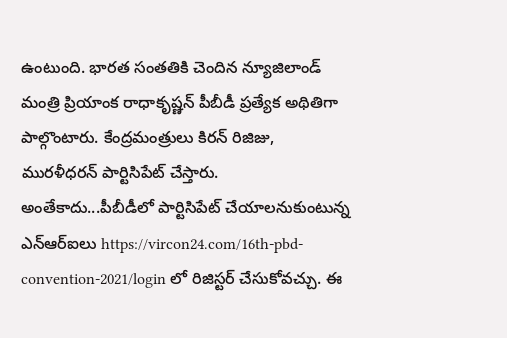ఉంటుంది. భారత సంతతికి చెందిన న్యూజిలాండ్ మంత్రి ప్రియాంక రాధాకృష్ణన్ పీబీడీ ప్రత్యేక అథితిగా పాల్గొంటారు. కేంద్రమంత్రులు కిరన్ రిజిజు, మురళీధరన్ పార్టిసిపేట్ చేస్తారు. అంతేకాదు...పీబీడీలో పార్టిసిపేట్ చేయాలనుకుంటున్న ఎన్ఆర్ఐలు https://vircon24.com/16th-pbd-convention-2021/login లో రిజిస్టర్ చేసుకోవచ్చు. ఈ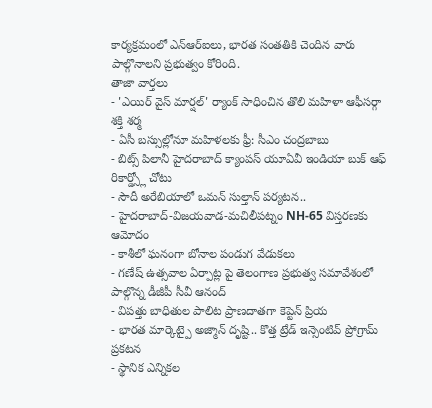కార్యక్రమంలో ఎన్ఆర్ఐలు, భారత సంతతికి చెందిన వారు పాల్గొనాలని ప్రభుత్వం కోరింది.
తాజా వార్తలు
- 'ఎయిర్ వైస్ మార్షల్' ర్యాంక్ సాధించిన తొలి మహిళా ఆఫీసర్గా శక్తి శర్మ
- ఏసీ బస్సుల్లోనూ మహిళలకు ఫ్రీ: సీఎం చంద్రబాబు
- బిట్స్ పిలానీ హైదరాబాద్ క్యాంపస్ యూఏవీ ఇండియా బుక్ ఆఫ్ రికార్డ్స్లో చోటు
- సౌదీ అరేబియాలో ఒమన్ సుల్తాన్ పర్యటన..
- హైదరాబాద్-విజయవాడ-మచిలీపట్నం NH-65 విస్తరణకు ఆమోదం
- కాశీలో ఘనంగా బోనాల పండుగ వేడుకలు
- గణేష్ ఉత్సవాల ఏర్పాట్ల పై తెలంగాణ ప్రభుత్వ సమావేశంలో పాల్గొన్న డీజీపీ సీవీ ఆనంద్
- విపత్తు బాధితుల పాలిట ప్రాణదాతగా కెప్టెన్ ప్రియ
- భారత మార్కెట్పై అజ్మాన్ దృష్టి.. కొత్త ట్రేడ్ ఇన్సెంటివ్ ప్రోగ్రామ్ ప్రకటన
- స్థానిక ఎన్నికల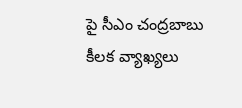పై సీఎం చంద్రబాబు కీలక వ్యాఖ్యలు